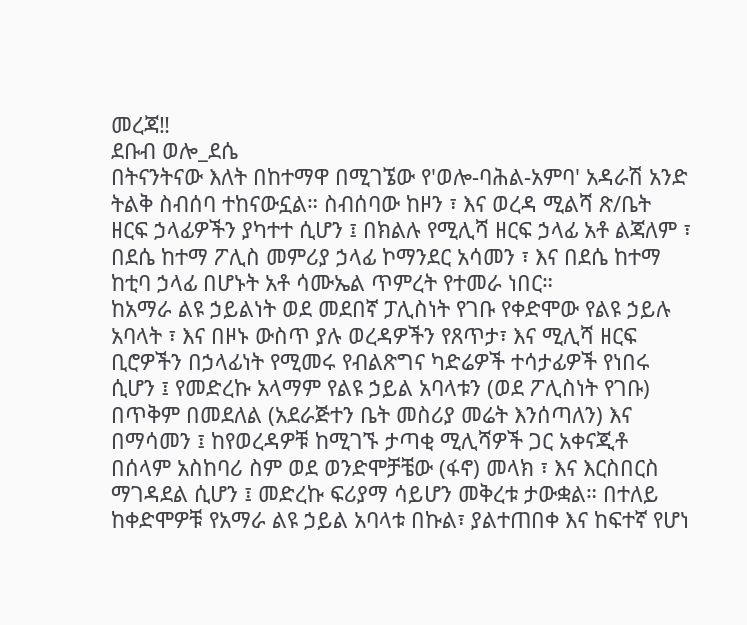መረጃ‼
ደቡብ ወሎ_ደሴ
በትናንትናው እለት በከተማዋ በሚገኜው የ'ወሎ-ባሕል-አምባ' አዳራሽ አንድ ትልቅ ስብሰባ ተከናውኗል። ስብሰባው ከዞን ፣ እና ወረዳ ሚልሻ ጽ/ቤት ዘርፍ ኃላፊዎችን ያካተተ ሲሆን ፤ በክልሉ የሚሊሻ ዘርፍ ኃላፊ አቶ ልጃለም ፣ በደሴ ከተማ ፖሊስ መምሪያ ኃላፊ ኮማንደር አሳመን ፣ እና በደሴ ከተማ ከቲባ ኃላፊ በሆኑት አቶ ሳሙኤል ጥምረት የተመራ ነበር።
ከአማራ ልዩ ኃይልነት ወደ መደበኛ ፓሊስነት የገቡ የቀድሞው የልዩ ኃይሉ አባላት ፣ እና በዞኑ ውስጥ ያሉ ወረዳዎችን የጸጥታ፣ እና ሚሊሻ ዘርፍ ቢሮዎችን በኃላፊነት የሚመሩ የብልጽግና ካድሬዎች ተሳታፊዎች የነበሩ ሲሆን ፤ የመድረኩ አላማም የልዩ ኃይል አባላቱን (ወደ ፖሊስነት የገቡ) በጥቅም በመደለል (አደራጅተን ቤት መስሪያ መሬት እንሰጣለን) እና በማሳመን ፤ ከየወረዳዎቹ ከሚገኙ ታጣቂ ሚሊሻዎች ጋር አቀናጂቶ በሰላም አስከባሪ ስም ወደ ወንድሞቻቼው (ፋኖ) መላክ ፣ እና እርስበርስ ማገዳደል ሲሆን ፤ መድረኩ ፍሪያማ ሳይሆን መቅረቱ ታውቋል። በተለይ ከቀድሞዎቹ የአማራ ልዩ ኃይል አባላቱ በኩል፣ ያልተጠበቀ እና ከፍተኛ የሆነ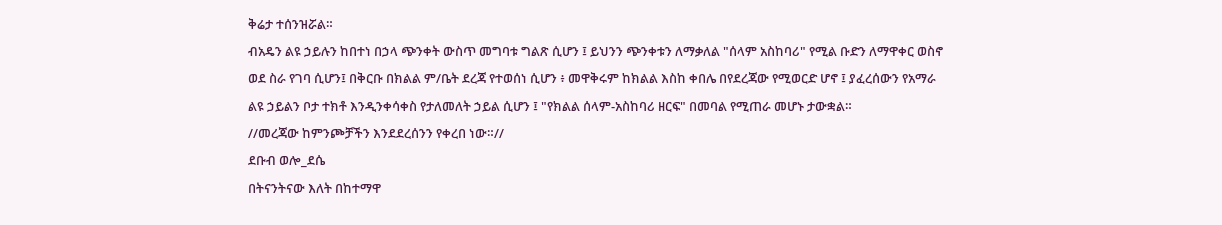ቅሬታ ተሰንዝሯል።
ብአዴን ልዩ ኃይሉን ከበተነ በኃላ ጭንቀት ውስጥ መግባቱ ግልጽ ሲሆን ፤ ይህንን ጭንቀቱን ለማቃለል "ሰላም አስከባሪ" የሚል ቡድን ለማዋቀር ወስኖ ወደ ስራ የገባ ሲሆን፤ በቅርቡ በክልል ም/ቤት ደረጃ የተወሰነ ሲሆን ፥ መዋቅሩም ከክልል እስከ ቀበሌ በየደረጃው የሚወርድ ሆኖ ፤ ያፈረሰውን የአማራ ልዩ ኃይልን ቦታ ተክቶ እንዲንቀሳቀስ የታለመለት ኃይል ሲሆን ፤ "የክልል ሰላም-አስከባሪ ዘርፍ" በመባል የሚጠራ መሆኑ ታውቋል።
//መረጃው ከምንጮቻችን እንደደረሰንን የቀረበ ነው።//
ደቡብ ወሎ_ደሴ
በትናንትናው እለት በከተማዋ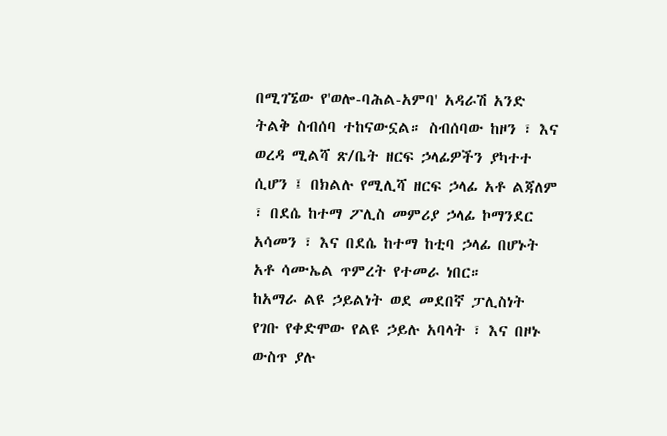በሚገኜው የ'ወሎ-ባሕል-አምባ' አዳራሽ አንድ ትልቅ ስብሰባ ተከናውኗል። ስብሰባው ከዞን ፣ እና ወረዳ ሚልሻ ጽ/ቤት ዘርፍ ኃላፊዎችን ያካተተ ሲሆን ፤ በክልሉ የሚሊሻ ዘርፍ ኃላፊ አቶ ልጃለም ፣ በደሴ ከተማ ፖሊስ መምሪያ ኃላፊ ኮማንደር አሳመን ፣ እና በደሴ ከተማ ከቲባ ኃላፊ በሆኑት አቶ ሳሙኤል ጥምረት የተመራ ነበር።
ከአማራ ልዩ ኃይልነት ወደ መደበኛ ፓሊስነት የገቡ የቀድሞው የልዩ ኃይሉ አባላት ፣ እና በዞኑ ውስጥ ያሉ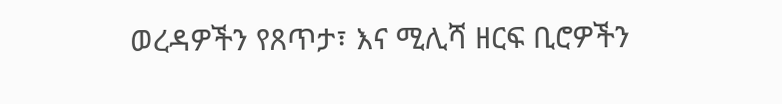ወረዳዎችን የጸጥታ፣ እና ሚሊሻ ዘርፍ ቢሮዎችን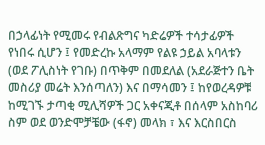በኃላፊነት የሚመሩ የብልጽግና ካድሬዎች ተሳታፊዎች የነበሩ ሲሆን ፤ የመድረኩ አላማም የልዩ ኃይል አባላቱን (ወደ ፖሊስነት የገቡ) በጥቅም በመደለል (አደራጅተን ቤት መስሪያ መሬት እንሰጣለን) እና በማሳመን ፤ ከየወረዳዎቹ ከሚገኙ ታጣቂ ሚሊሻዎች ጋር አቀናጂቶ በሰላም አስከባሪ ስም ወደ ወንድሞቻቼው (ፋኖ) መላክ ፣ እና እርስበርስ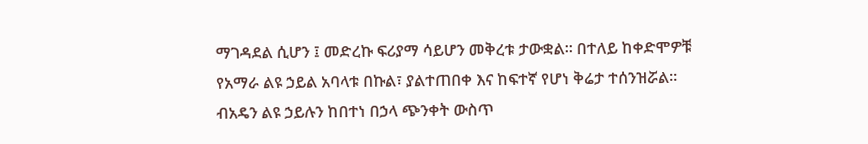ማገዳደል ሲሆን ፤ መድረኩ ፍሪያማ ሳይሆን መቅረቱ ታውቋል። በተለይ ከቀድሞዎቹ የአማራ ልዩ ኃይል አባላቱ በኩል፣ ያልተጠበቀ እና ከፍተኛ የሆነ ቅሬታ ተሰንዝሯል።
ብአዴን ልዩ ኃይሉን ከበተነ በኃላ ጭንቀት ውስጥ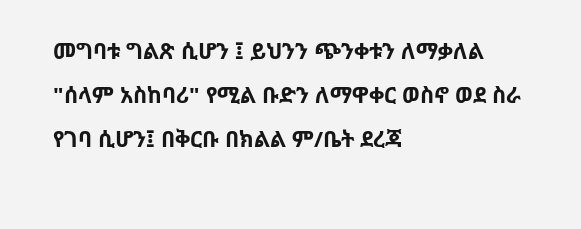መግባቱ ግልጽ ሲሆን ፤ ይህንን ጭንቀቱን ለማቃለል "ሰላም አስከባሪ" የሚል ቡድን ለማዋቀር ወስኖ ወደ ስራ የገባ ሲሆን፤ በቅርቡ በክልል ም/ቤት ደረጃ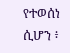የተወሰነ ሲሆን ፥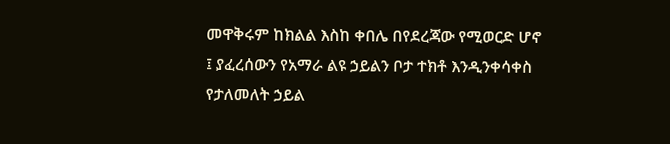መዋቅሩም ከክልል እስከ ቀበሌ በየደረጃው የሚወርድ ሆኖ ፤ ያፈረሰውን የአማራ ልዩ ኃይልን ቦታ ተክቶ እንዲንቀሳቀስ የታለመለት ኃይል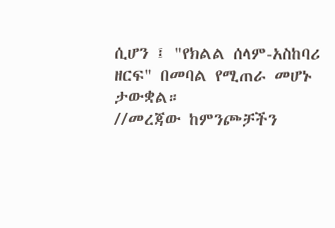ሲሆን ፤ "የክልል ሰላም-አስከባሪ ዘርፍ" በመባል የሚጠራ መሆኑ ታውቋል።
//መረጃው ከምንጮቻችን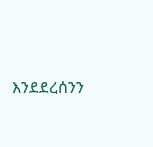እንደደረሰንን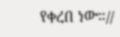የቀረበ ነው።//